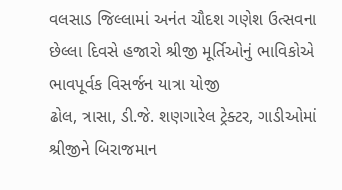વલસાડ જિલ્લામાં અનંત ચૌદશ ગણેશ ઉત્સવના છેલ્લા દિવસે હજારો શ્રીજી મૂર્તિઓનું ભાવિકોએ ભાવપૂર્વક વિસર્જન યાત્રા યોજી
ઢોલ, ત્રાસા, ડી.જે. શણગારેલ ટ્રેક્ટર, ગાડીઓમાં શ્રીજીને બિરાજમાન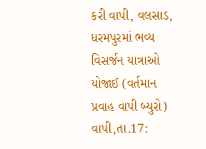કરી વાપી, વલસાડ, ધરમપુરમાં ભવ્ય વિસર્જન યાત્રાઓ યોજાઈ (વર્તમાન પ્રવાહ વાપી બ્યુરો) વાપી,તા.17: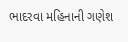ભાદરવા મહિનાની ગણેશ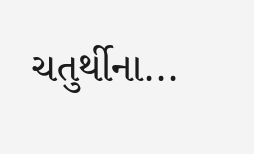ચતુર્થીના...